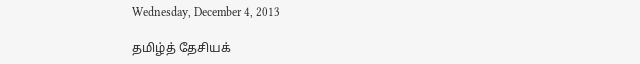Wednesday, December 4, 2013

தமிழ்த் தேசியக்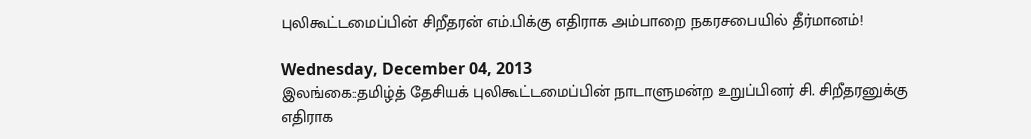புலிகூட்டமைப்பின் சிறீதரன் எம்.பிக்கு எதிராக அம்பாறை நகரசபையில் தீர்மானம்!

Wednesday, December 04, 2013
இலங்கை::தமிழ்த் தேசியக் புலிகூட்டமைப்பின் நாடாளுமன்ற உறுப்பினர் சி. சிறீதரனுக்கு எதிராக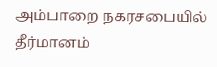அம்பாறை நகரசபையில் தீர்மானம்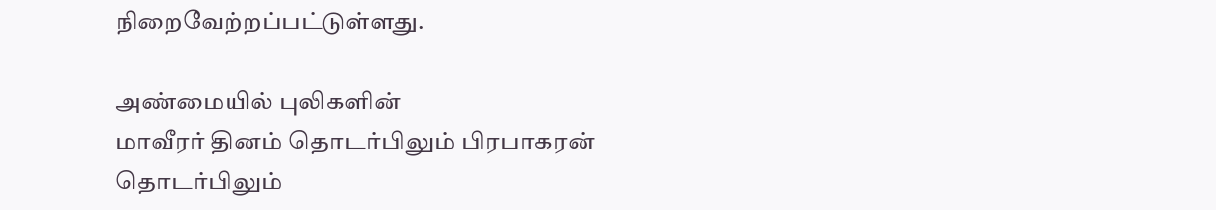நிறைவேற்றப்பட்டுள்ளது.

அண்மையில் புலிகளின்
மாவீரர் தினம் தொடர்பிலும் பிரபாகரன் தொடர்பிலும்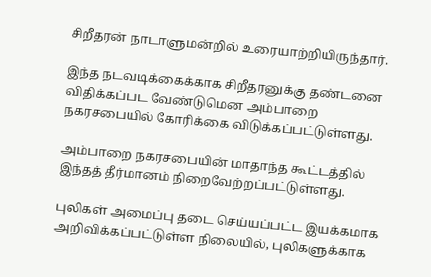சிறீதரன் நாடாளுமன்றில் உரையாற்றியிருந்தார்.

இந்த நடவடிக்கைக்காக சிறீதரனுக்கு தண்டனை விதிக்கப்பட வேண்டுமென அம்பாறை நகரசபையில் கோரிக்கை விடுக்கப்பட்டுள்ளது.

அம்பாறை நகரசபையின் மாதாந்த கூட்டத்தில் இந்தத் தீர்மானம் நிறைவேற்றப்பட்டுள்ளது.

புலிகள் அமைப்பு தடை செய்யப்பட்ட இயக்கமாக அறிவிக்கப்பட்டுள்ள நிலையில், புலிகளுக்காக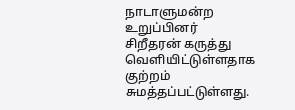நாடாளுமன்ற உறுப்பினர் சிறீதரன் கருத்து வெளியிட்டுள்ளதாக குற்றம் சுமத்தப்பட்டுள்ளது.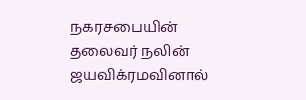நகரசபையின் தலைவர் நலின் ஜயவிக்ரமவினால்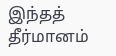இந்தத் தீர்மானம்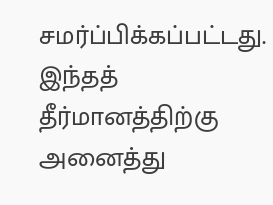சமர்ப்பிக்கப்பட்டது. இந்தத் தீர்மானத்திற்கு அனைத்து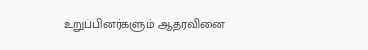உறுப்பினர்களும் ஆதரவினை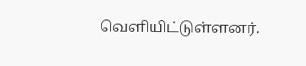வெளியிட்டுள்ளனர்.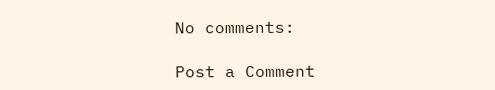No comments:

Post a Comment